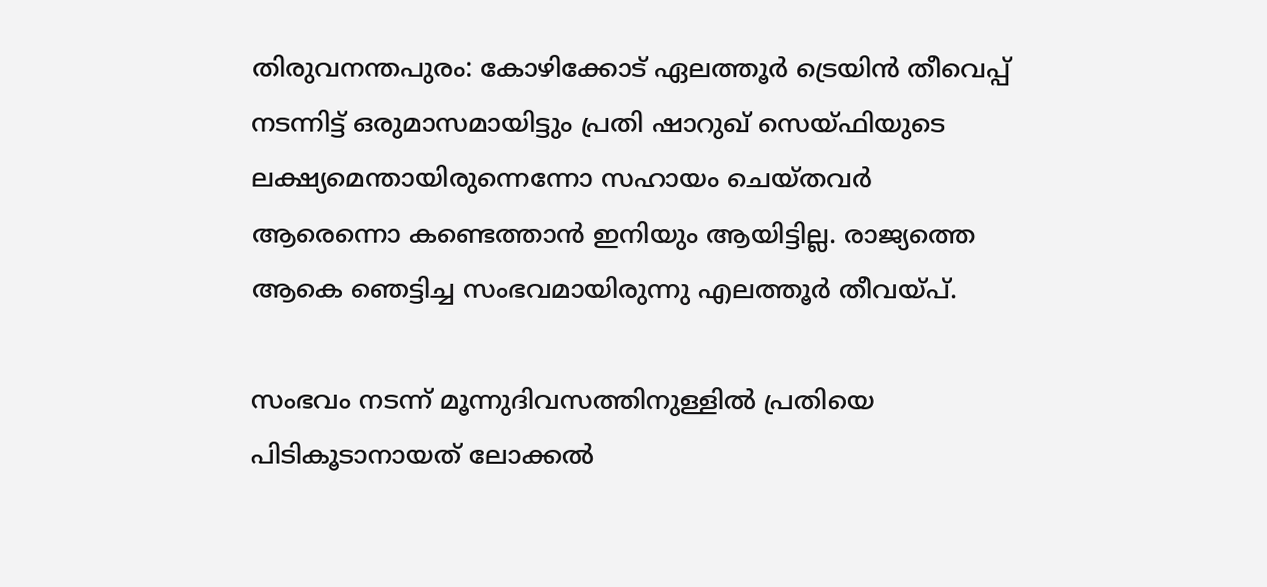തിരുവനന്തപുരം: കോഴിക്കോട് ഏലത്തൂർ ട്രെയിൻ തീവെപ്പ് നടന്നിട്ട് ഒരുമാസമായിട്ടും പ്രതി ഷാറുഖ് സെയ്‌ഫിയുടെ ലക്ഷ്യമെന്തായിരുന്നെന്നോ സഹായം ചെയ്‌തവർ ആരെന്നൊ കണ്ടെത്താൻ ഇനിയും ആയിട്ടില്ല. രാജ്യത്തെ ആകെ ഞെട്ടിച്ച സംഭവമായിരുന്നു എലത്തൂർ തീവയ്പ്.

സംഭവം നടന്ന് മൂന്നുദിവസത്തിനുള്ളിൽ പ്രതിയെ പിടികൂടാനായത് ലോക്കൽ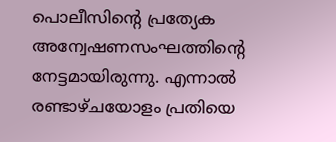പൊലീസിന്റെ പ്രത്യേക അന്വേഷണസംഘത്തിന്റെ നേട്ടമായിരുന്നു. എന്നാൽ രണ്ടാഴ്ചയോളം പ്രതിയെ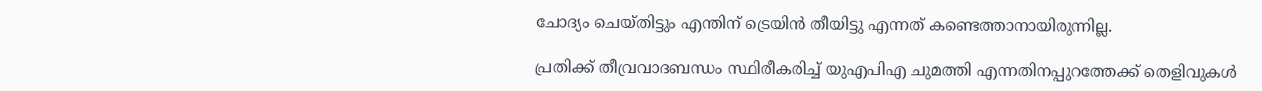ചോദ്യം ചെയ്തിട്ടും എന്തിന് ട്രെയിൻ തീയിട്ടു എന്നത് കണ്ടെത്താനായിരുന്നില്ല.

പ്രതിക്ക് തീവ്രവാദബന്ധം സ്ഥിരീകരിച്ച് യുഎപിഎ ചുമത്തി എന്നതിനപ്പുറത്തേക്ക് തെളിവുകള്‍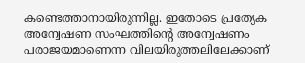കണ്ടെത്താനായിരുന്നില്ല. ഇതോടെ പ്രത്യേക അന്വേഷണ സംഘത്തിന്റെ അന്വേഷണം പരാജയമാണെന്ന വിലയിരുത്തലിലേക്കാണ്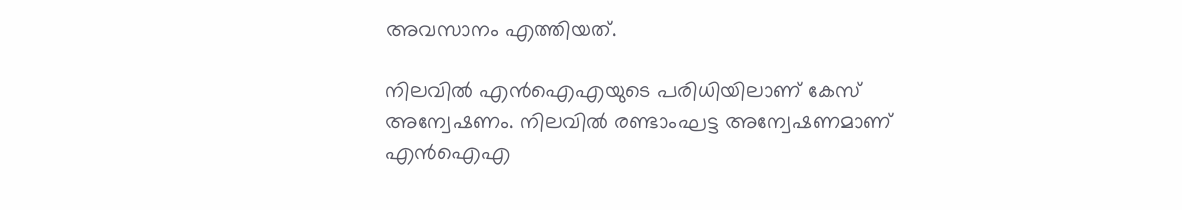അവസാനം എത്തിയത്.

നിലവിൽ എൻഐഎയുടെ പരിധിയിലാണ് കേസ് അന്വേഷണം. നിലവിൽ രണ്ടാംഘട്ട അന്വേഷണമാണ് എൻഐഎ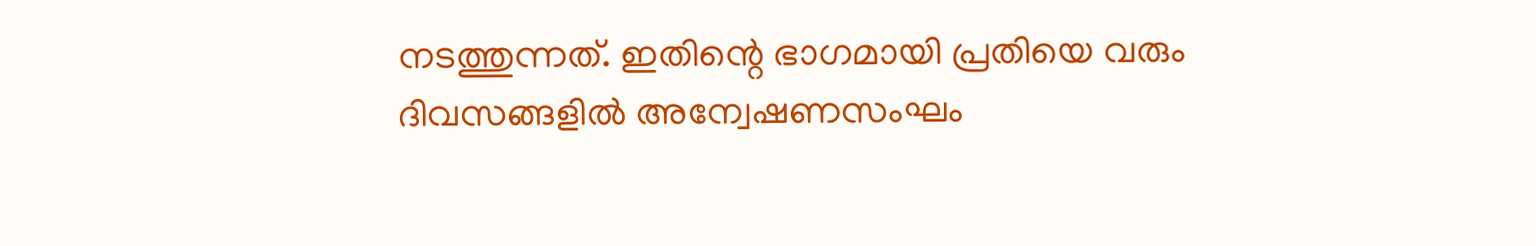നടത്തുന്നത്. ഇതിന്റെ ഭാഗമായി പ്രതിയെ വരും ദിവസങ്ങളില്‍ അന്വേഷണസംഘം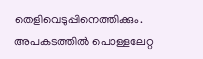തെളിവെടുപ്പിനെത്തിക്കും. അപകടത്തിൽ പൊള്ളലേറ്റ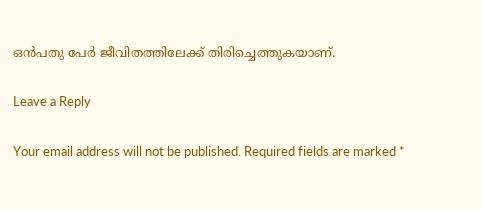ഒൻപതു പേർ ജീവിതത്തിലേക്ക് തിരിച്ചെത്തുകയാണ്.

Leave a Reply

Your email address will not be published. Required fields are marked *